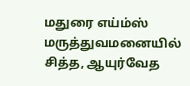மதுரை எய்ம்ஸ் மருத்துவமனையில் சித்த, ஆயுர்வேத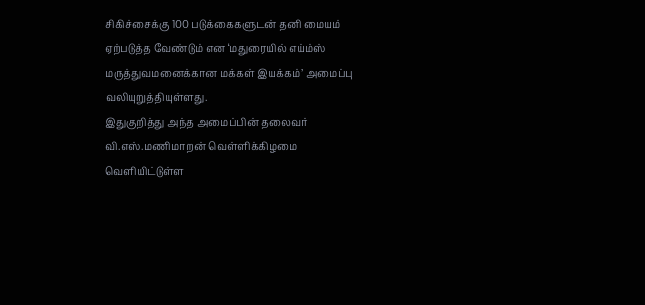சிகிச்சைக்கு 100 படுக்கைகளுடன் தனி மையம் ஏற்படுத்த வேண்டும் என ‘மதுரையில் எய்ம்ஸ் மருத்துவமனைக்கான மக்கள் இயக்கம்’ அமைப்பு வலியுறுத்தியுள்ளது.
இதுகுறித்து அந்த அமைப்பின் தலைவர் வி.எஸ்.மணிமாறன் வெள்ளிக்கிழமை வெளியிட்டுள்ள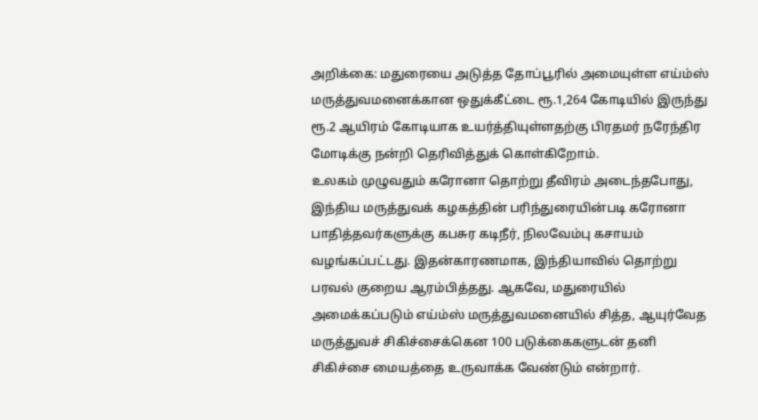அறிக்கை: மதுரையை அடுத்த தோப்பூரில் அமையுள்ள எய்ம்ஸ் மருத்துவமனைக்கான ஒதுக்கீட்டை ரூ.1,264 கோடியில் இருந்து ரூ.2 ஆயிரம் கோடியாக உயர்த்தியுள்ளதற்கு பிரதமர் நரேந்திர மோடிக்கு நன்றி தெரிவித்துக் கொள்கிறோம்.
உலகம் முழுவதும் கரோனா தொற்று தீவிரம் அடைந்தபோது, இந்திய மருத்துவக் கழகத்தின் பரிந்துரையின்படி கரோனா பாதித்தவர்களுக்கு கபசுர கடிநீர், நிலவேம்பு கசாயம் வழங்கப்பட்டது. இதன்காரணமாக, இந்தியாவில் தொற்று பரவல் குறைய ஆரம்பித்தது. ஆகவே, மதுரையில் அமைக்கப்படும் எய்ம்ஸ் மருத்துவமனையில் சித்த, ஆயுர்வேத மருத்துவச் சிகிச்சைக்கென 100 படுக்கைகளுடன் தனி சிகிச்சை மையத்தை உருவாக்க வேண்டும் என்றார்.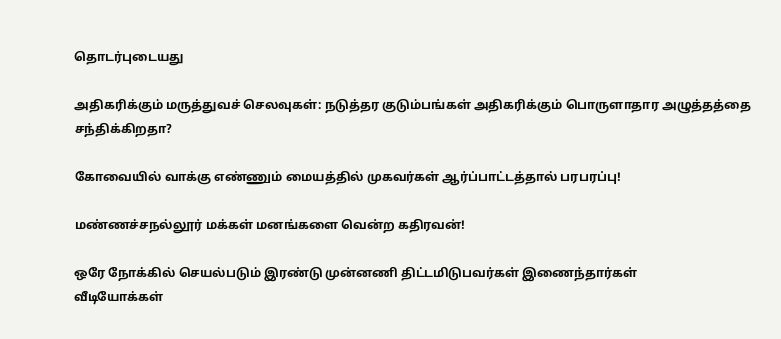தொடர்புடையது

அதிகரிக்கும் மருத்துவச் செலவுகள்: நடுத்தர குடும்பங்கள் அதிகரிக்கும் பொருளாதார அழுத்தத்தை சந்திக்கிறதா?

கோவையில் வாக்கு எண்ணும் மையத்தில் முகவர்கள் ஆர்ப்பாட்டத்தால் பரபரப்பு!

மண்ணச்சநல்லூர் மக்கள் மனங்களை வென்ற கதிரவன்!

ஒரே நோக்கில் செயல்படும் இரண்டு முன்னணி திட்டமிடுபவர்கள் இணைந்தார்கள்
வீடியோக்கள்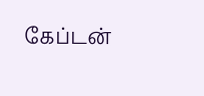கேப்டன்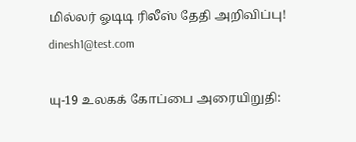மில்லர் ஓடிடி ரிலீஸ் தேதி அறிவிப்பு!
dinesh1@test.com

யு-19 உலகக் கோப்பை அரையிறுதி: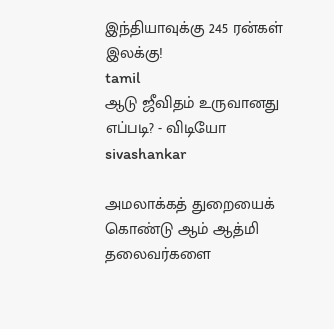இந்தியாவுக்கு 245 ரன்கள் இலக்கு!
tamil
ஆடு ஜீவிதம் உருவானது எப்படி? - விடியோ
sivashankar

அமலாக்கத் துறையைக் கொண்டு ஆம் ஆத்மி தலைவர்களை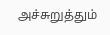அச்சுறுத்தும்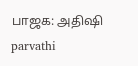பாஜக: அதிஷி
parvathi